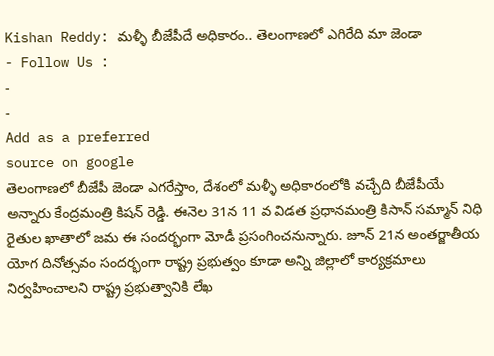Kishan Reddy: మళ్ళీ బీజేపీదే అధికారం.. తెలంగాణలో ఎగిరేది మా జెండా
- Follow Us :
-
-
Add as a preferred
source on google
తెలంగాణలో బీజేపీ జెండా ఎగరేస్తాం, దేశంలో మళ్ళీ అధికారంలోకి వచ్చేది బీజేపీయే అన్నారు కేంద్రమంత్రి కిషన్ రెడ్డి. ఈనెల 31న 11 వ విడత ప్రధానమంత్రి కిసాన్ సమ్మాన్ నిధి రైతుల ఖాతాలో జమ ఈ సందర్భంగా మోడీ ప్రసంగించనున్నారు. జూన్ 21న అంతర్జాతీయ యోగ దినోత్సవం సందర్భంగా రాష్ట్ర ప్రభుత్వం కూడా అన్ని జిల్లాలో కార్యక్రమాలు నిర్వహించాలని రాష్ట్ర ప్రభుత్వానికి లేఖ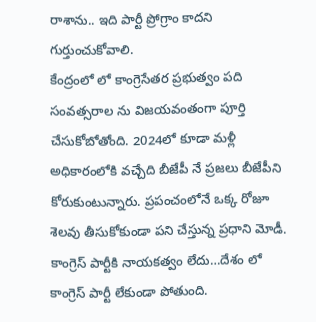రాశాను.. ఇది పార్టీ ప్రోగ్రాం కాదని గుర్తుంచుకోవాలి.
కేంద్రంలో లో కాంగ్రెసేతర ప్రభుత్వం పది సంవత్సరాల ను విజయవంతంగా పూర్తి చేసుకోబోతోంది. 2024లో కూడా మళ్లీ అధికారంలోకి వచ్చేది బీజేపీ నే ప్రజలు బీజేపీని కోరుకుంటున్నారు. ప్రపంచంలోనే ఒక్క రోజూ శెలవు తీసుకోకుండా పని చేస్తున్న ప్రధాని మోడీ. కాంగ్రెస్ పార్టీకి నాయకత్వం లేదు…దేశం లో కాంగ్రెస్ పార్టీ లేకుండా పోతుంది.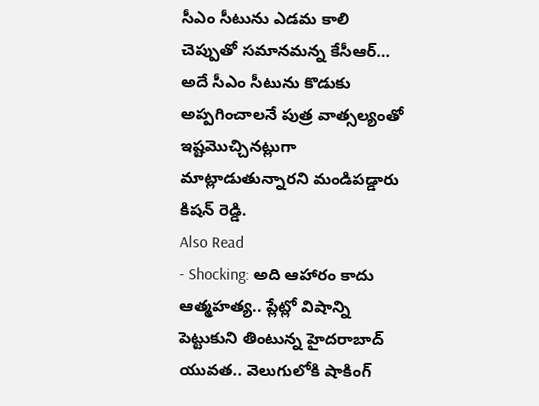సీఎం సీటును ఎడమ కాలి చెప్పుతో సమానమన్న కేసీఆర్… అదే సీఎం సీటును కొడుకు అప్పగించాలనే పుత్ర వాత్సల్యంతో ఇష్టమొచ్చినట్లుగా మాట్లాడుతున్నారని మండిపడ్డారు కిషన్ రెడ్డి.
Also Read
- Shocking: అది ఆహారం కాదు ఆత్మహత్య.. ప్లేట్లో విషాన్ని పెట్టుకుని తింటున్న హైదరాబాద్ యువత.. వెలుగులోకి షాకింగ్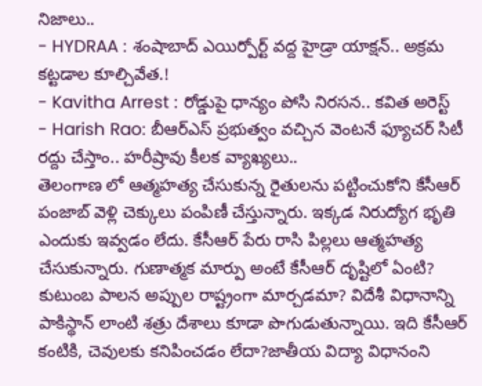నిజాలు..
- HYDRAA : శంషాబాద్ ఎయిర్పోర్ట్ వద్ద హైడ్రా యాక్షన్.. అక్రమ కట్టడాల కూల్చివేత.!
- Kavitha Arrest : రోడ్డుపై ధాన్యం పోసి నిరసన.. కవిత అరెస్ట్
- Harish Rao: బీఆర్ఎస్ ప్రభుత్వం వచ్చిన వెంటనే ఫ్యూచర్ సిటీ రద్దు చేస్తాం.. హరీష్రావు కీలక వ్యాఖ్యలు..
తెలంగాణ లో ఆత్మహత్య చేసుకున్న రైతులను పట్టించుకోని కేసీఆర్ పంజాబ్ వెళ్లి చెక్కులు పంపిణీ చేస్తున్నారు. ఇక్కడ నిరుద్యోగ భృతి ఎందుకు ఇవ్వడం లేదు. కేసీఆర్ పేరు రాసి పిల్లలు ఆత్మహత్య చేసుకున్నారు. గుణాత్మక మార్పు అంటే కేసీఆర్ దృష్టిలో ఏంటి? కుటుంబ పాలన అప్పుల రాష్ట్రంగా మార్చడమా? విదేశీ విధానాన్ని పాకిస్థాన్ లాంటి శత్రు దేశాలు కూడా పొగుడుతున్నాయి. ఇది కేసీఆర్ కంటికి, చెవులకు కనిపించడం లేదా?జాతీయ విద్యా విధానంని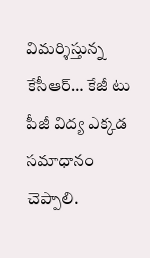విమర్శిస్తున్న కేసీఆర్… కేజీ టు పీజీ విద్య ఎక్కడ సమాధానం చెప్పాలి.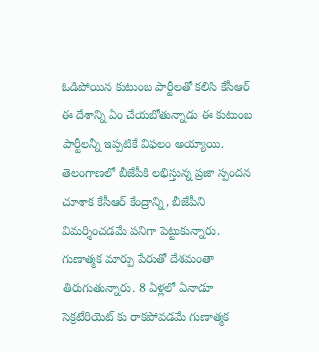ఓడిపోయిన కుటుంబ పార్టీలతో కలిసి కేసీఆర్ ఈ దేశాన్ని ఏం చేయబోతున్నాడు ఈ కుటుంబ పార్టీలన్నీ ఇప్పటికే విఫలం అయ్యాయి. తెలంగాణలో బీజేపీకి లభిస్తున్న ప్రజా స్పందన చూశాక కేసీఆర్ కేంద్రాన్ని, బీజేపీని విమర్శించడమే పనిగా పెట్టుకున్నారు. గుణాత్మక మార్పు పేరుతో దేశమంతా తిరుగుతున్నారు. 8 ఏళ్లలో ఏనాడూ సెక్రటేరియెట్ కు రాకపోవడమే గుణాత్మక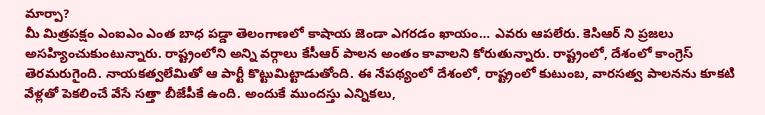మార్పా?
మీ మిత్రపక్షం ఎంఐఎం ఎంత బాధ పడ్డా తెలంగాణలో కాషాయ జెండా ఎగరడం ఖాయం… ఎవరు ఆపలేరు. కెసిఆర్ ని ప్రజలు అసహ్యించుకుంటున్నారు. రాష్ట్రంలోని అన్ని వర్గాలు కేసీఆర్ పాలన అంతం కావాలని కోరుతున్నారు. రాష్ట్రంలో, దేశంలో కాంగ్రెస్ తెరమరుగైంది. నాయకత్వలేమితో ఆ పార్టీ కొట్టుమిట్టాడుతోంది. ఈ నేపథ్యంలో దేశంలో, రాష్ట్రంలో కుటుంబ, వారసత్వ పాలనను కూకటి వేళ్లతో పెకలించే వేసే సత్తా బీజేపీకే ఉంది. అందుకే ముందస్తు ఎన్నికలు,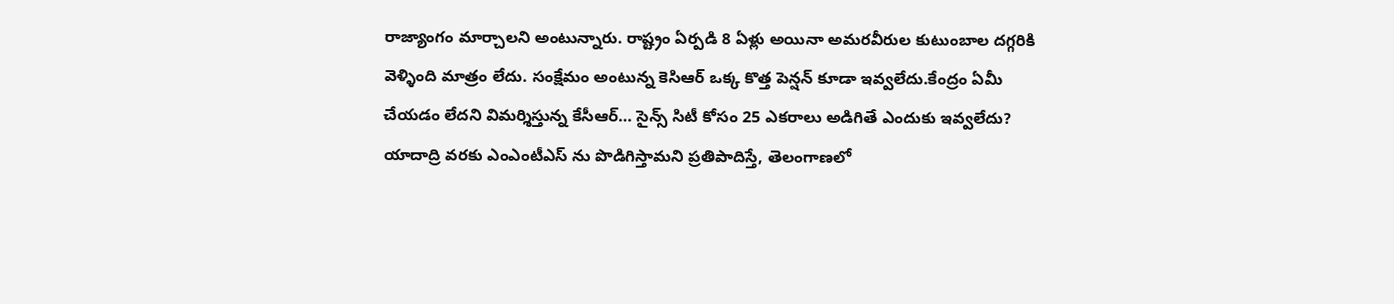రాజ్యాంగం మార్చాలని అంటున్నారు. రాష్ట్రం ఏర్పడి 8 ఏళ్లు అయినా అమరవీరుల కుటుంబాల దగ్గరికి వెళ్ళింది మాత్రం లేదు. సంక్షేమం అంటున్న కెసిఆర్ ఒక్క కొత్త పెన్షన్ కూడా ఇవ్వలేదు.కేంద్రం ఏమీ చేయడం లేదని విమర్శిస్తున్న కేసీఆర్… సైన్స్ సిటీ కోసం 25 ఎకరాలు అడిగితే ఎందుకు ఇవ్వలేదు? యాదాద్రి వరకు ఎంఎంటీఎస్ ను పొడిగిస్తామని ప్రతిపాదిస్తే, తెలంగాణలో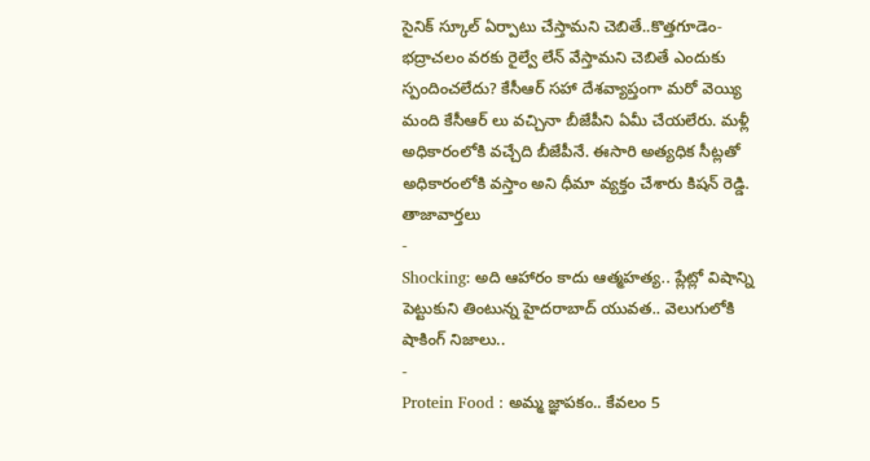సైనిక్ స్కూల్ ఏర్పాటు చేస్తామని చెబితే..కొత్తగూడెం-భద్రాచలం వరకు రైల్వే లేన్ వేస్తామని చెబితే ఎందుకు స్పందించలేదు? కేసీఆర్ సహా దేశవ్యాప్తంగా మరో వెయ్యి మంది కేసీఆర్ లు వచ్చినా బీజేపీని ఏమీ చేయలేరు. మళ్లీ అధికారంలోకి వచ్చేది బీజేపీనే. ఈసారి అత్యధిక సీట్లతో అధికారంలోకి వస్తాం అని ధీమా వ్యక్తం చేశారు కిషన్ రెడ్డి.
తాజావార్తలు
-
Shocking: అది ఆహారం కాదు ఆత్మహత్య.. ప్లేట్లో విషాన్ని పెట్టుకుని తింటున్న హైదరాబాద్ యువత.. వెలుగులోకి షాకింగ్ నిజాలు..
-
Protein Food : అమ్మ జ్ఞాపకం.. కేవలం 5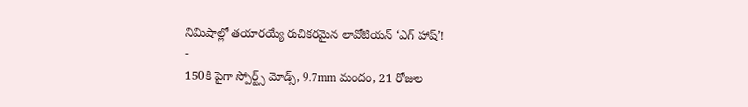నిమిషాల్లో తయారయ్యే రుచికరమైన లావోటియన్ ‘ఎగ్ హాష్’!
-
150కి పైగా స్పోర్ట్స్ మోడ్స్, 9.7mm మందం, 21 రోజుల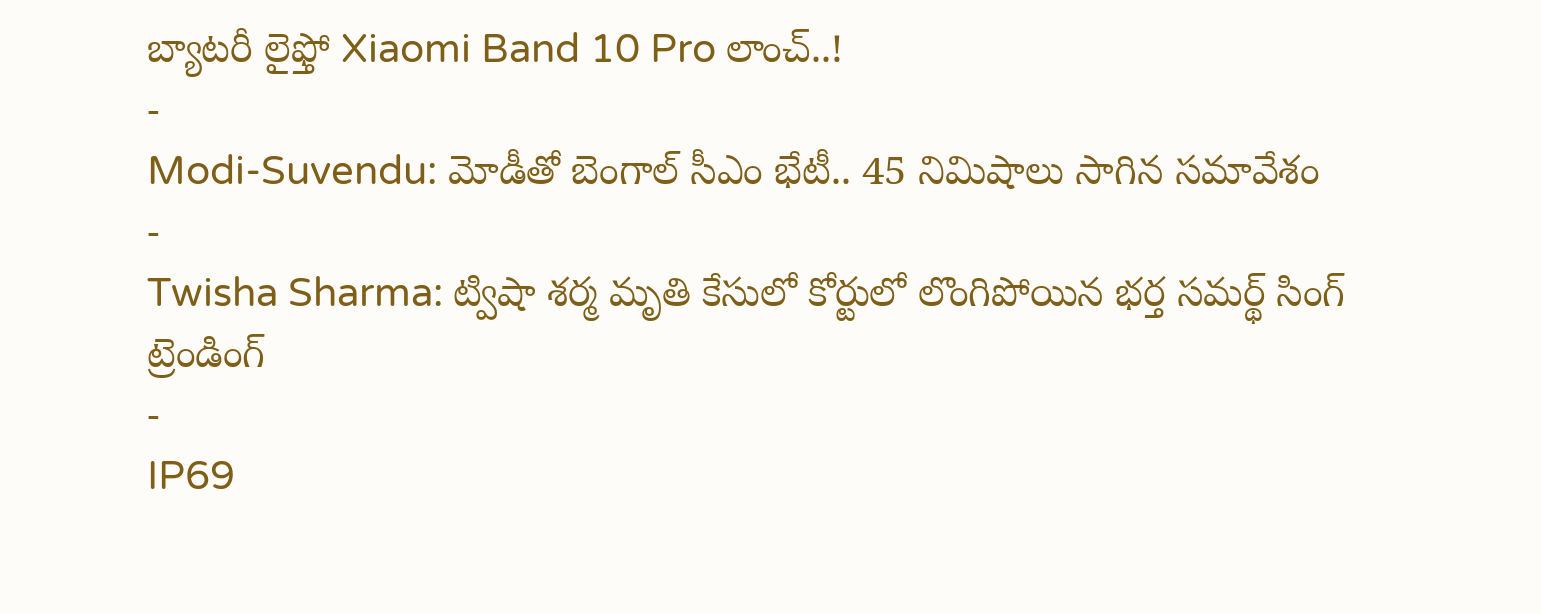బ్యాటరీ లైఫ్తో Xiaomi Band 10 Pro లాంచ్..!
-
Modi-Suvendu: మోడీతో బెంగాల్ సీఎం భేటీ.. 45 నిమిషాలు సాగిన సమావేశం
-
Twisha Sharma: ట్విషా శర్మ మృతి కేసులో కోర్టులో లొంగిపోయిన భర్త సమర్థ్ సింగ్
ట్రెండింగ్
-
IP69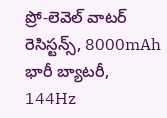ప్రో-లెవెల్ వాటర్ రెసిస్టన్స్, 8000mAh భారీ బ్యాటరీ, 144Hz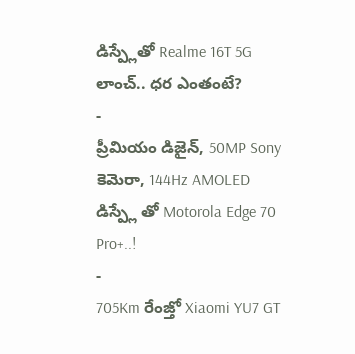డిస్ప్లేతో Realme 16T 5G లాంచ్.. ధర ఎంతంటే?
-
ప్రీమియం డిజైన్, 50MP Sony కెమెరా, 144Hz AMOLED డిస్ప్లే తో Motorola Edge 70 Pro+..!
-
705Km రేంజ్తో Xiaomi YU7 GT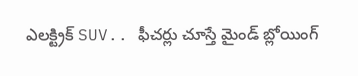ఎలక్ట్రిక్ SUV.. ఫీచర్లు చూస్తే మైండ్ బ్లోయింగ్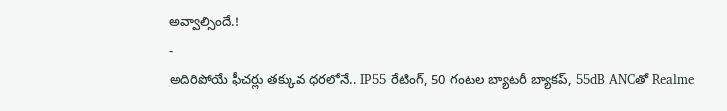అవ్వాల్సిందే.!
-
అదిరిపోయే ఫీచర్లు తక్కువ ధరలోనే.. IP55 రేటింగ్, 50 గంటల బ్యాటరీ బ్యాకప్, 55dB ANCతో Realme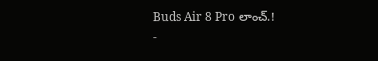Buds Air 8 Pro లాంచ్.!
-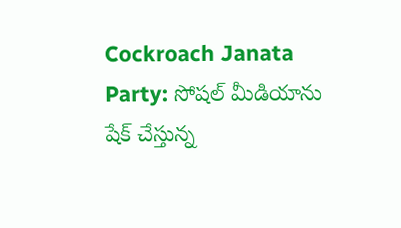Cockroach Janata Party: సోషల్ మీడియాను షేక్ చేస్తున్న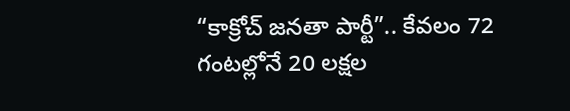“కాక్రోచ్ జనతా పార్టీ”.. కేవలం 72 గంటల్లోనే 20 లక్షల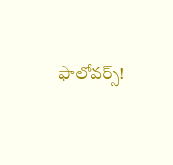ఫాలోవర్స్!